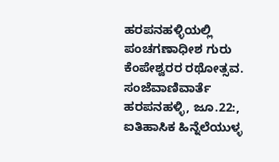ಹರಪನಹಳ್ಳಿಯಲ್ಲಿ ಪಂಚಗಣಾಧೀಶ ಗುರು ಕೆಂಪೇಶ್ವರರ ರಥೋತ್ಸವ.
ಸಂಜೆವಾಣಿವಾರ್ತೆ
ಹರಪನಹಳ್ಳಿ, ಜೂ.22:, ಐತಿಹಾಸಿಕ ಹಿನ್ನೆಲೆಯುಳ್ಳ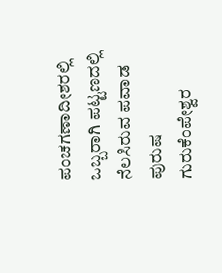ಪಂಚಗಣಾದೀಶರಲ್ಲಿ ಒಬ್ಬರಾಗಿ ಪಟ್ಟಣದಲ್ಲಿ ನೆಲಸಿರುವ ಪವಾಡ ಪುರುಷ ಗುರುಕೆಂಪೇಶ್ವರ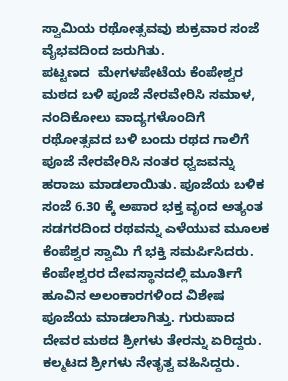ಸ್ವಾಮಿಯ ರಥೋತ್ಸವವು ಶುಕ್ರವಾರ ಸಂಜೆ ವೈಭವದಿಂದ ಜರುಗಿತು.
ಪಟ್ಟಣದ  ಮೇಗಳಪೇಟೆಯ ಕೆಂಪೇಶ್ವರ ಮಠದ ಬಳಿ ಪೂಜೆ ನೇರವೇರಿಸಿ ಸಮಾಳ, ನಂದಿಕೋಲು ವಾದ್ಯಗಳೊಂದಿಗೆ ರಥೋತ್ಸವದ ಬಳಿ ಬಂದು ರಥದ ಗಾಲಿಗೆ ಪೂಜೆ ನೇರವೇರಿಸಿ ನಂತರ ಧ್ವಜವನ್ನು ಹರಾಜು ಮಾಡಲಾಯಿತು. ಪೂಜೆಯ ಬಳಿಕ ಸಂಜೆ 6.30 ಕ್ಕೆ ಅಪಾರ ಭಕ್ತ ವೃಂದ ಅತ್ಯಂತ ಸಡಗರದಿಂದ ರಥವನ್ನು ಎಳೆಯುವ ಮೂಲಕ ಕೆಂಪೆಶ್ವರ ಸ್ವಾಮಿ ಗೆ ಭಕ್ತಿ ಸಮರ್ಪಿಸಿದರು.
ಕೆಂಪೇಶ್ವರರ ದೇವಸ್ಥಾನದಲ್ಲಿ ಮೂರ್ತಿಗೆ ಹೂವಿನ ಅಲಂಕಾರಗಳಿಂದ ವಿಶೇಷ ಪೂಜೆಯ ಮಾಡಲಾಗಿತ್ತು. ಗುರುಪಾದ ದೇವರ ಮಠದ ಶ್ರೀಗಳು ತೇರನ್ನು ಏರಿದ್ದರು. ಕಲ್ಮಟದ ಶ್ರೀಗಳು ನೇತೃತ್ವ ವಹಿಸಿದ್ದರು.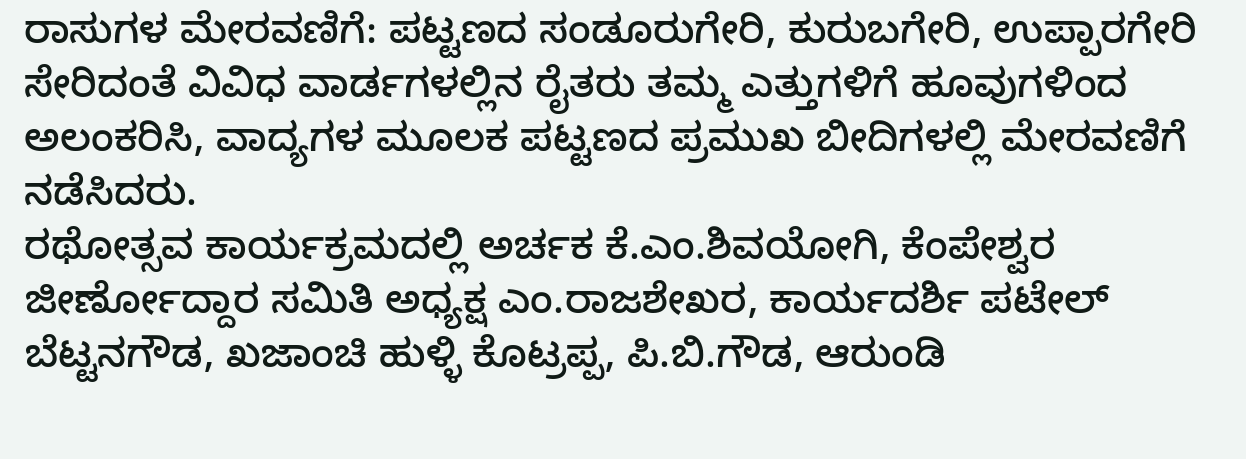ರಾಸುಗಳ ಮೇರವಣಿಗೆ: ಪಟ್ಟಣದ ಸಂಡೂರುಗೇರಿ, ಕುರುಬಗೇರಿ, ಉಪ್ಪಾರಗೇರಿ ಸೇರಿದಂತೆ ವಿವಿಧ ವಾರ್ಡಗಳಲ್ಲಿನ ರೈತರು ತಮ್ಮ ಎತ್ತುಗಳಿಗೆ ಹೂವುಗಳಿಂದ ಅಲಂಕರಿಸಿ, ವಾದ್ಯಗಳ ಮೂಲಕ ಪಟ್ಟಣದ ಪ್ರಮುಖ ಬೀದಿಗಳಲ್ಲಿ ಮೇರವಣಿಗೆ ನಡೆಸಿದರು.
ರಥೋತ್ಸವ ಕಾರ್ಯಕ್ರಮದಲ್ಲಿ ಅರ್ಚಕ ಕೆ.ಎಂ.ಶಿವಯೋಗಿ, ಕೆಂಪೇಶ್ವರ ಜೀರ್ಣೋದ್ದಾರ ಸಮಿತಿ ಅಧ್ಯಕ್ಷ ಎಂ.ರಾಜಶೇಖರ, ಕಾರ್ಯದರ್ಶಿ ಪಟೇಲ್ ಬೆಟ್ಟನಗೌಡ, ಖಜಾಂಚಿ ಹುಳ್ಳಿ ಕೊಟ್ರಪ್ಪ, ಪಿ.ಬಿ.ಗೌಡ, ಆರುಂಡಿ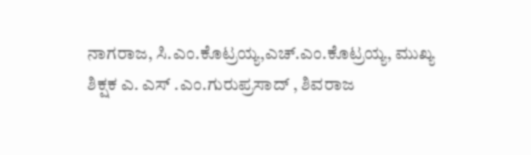ನಾಗರಾಜ, ಸಿ.ಎಂ.ಕೊಟ್ರಯ್ಯ,ಎಚ್.ಎಂ.ಕೊಟ್ರಯ್ಯ, ಮುಖ್ಯ ಶಿಕ್ಷಕ ಎ. ಎಸ್ .ಎಂ.ಗುರುಪ್ರಸಾದ್ , ಶಿವರಾಜ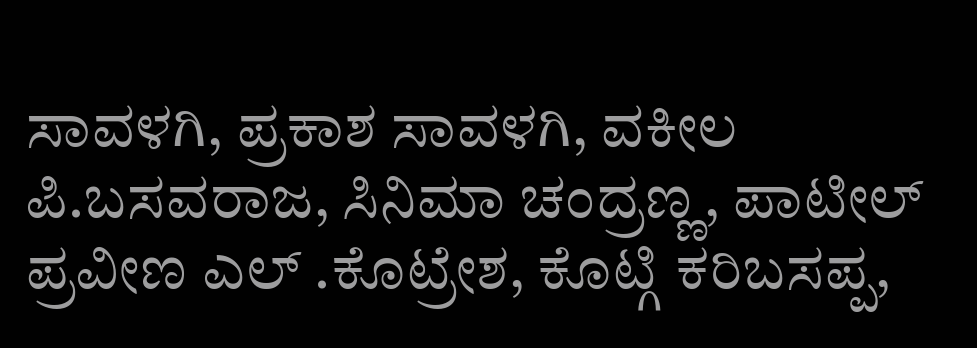ಸಾವಳಗಿ, ಪ್ರಕಾಶ ಸಾವಳಗಿ, ವಕೀಲ ಪಿ.ಬಸವರಾಜ, ಸಿನಿಮಾ ಚಂದ್ರಣ್ಣ, ಪಾಟೀಲ್ ಪ್ರವೀಣ ಎಲ್ .ಕೊಟ್ರೇಶ, ಕೊಟ್ಗಿ ಕರಿಬಸಪ್ಪ,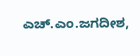ಎಚ್.ಎಂ.ಜಗದೀಶ,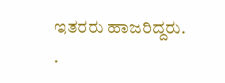ಇತರರು ಹಾಜರಿದ್ದರು.
.